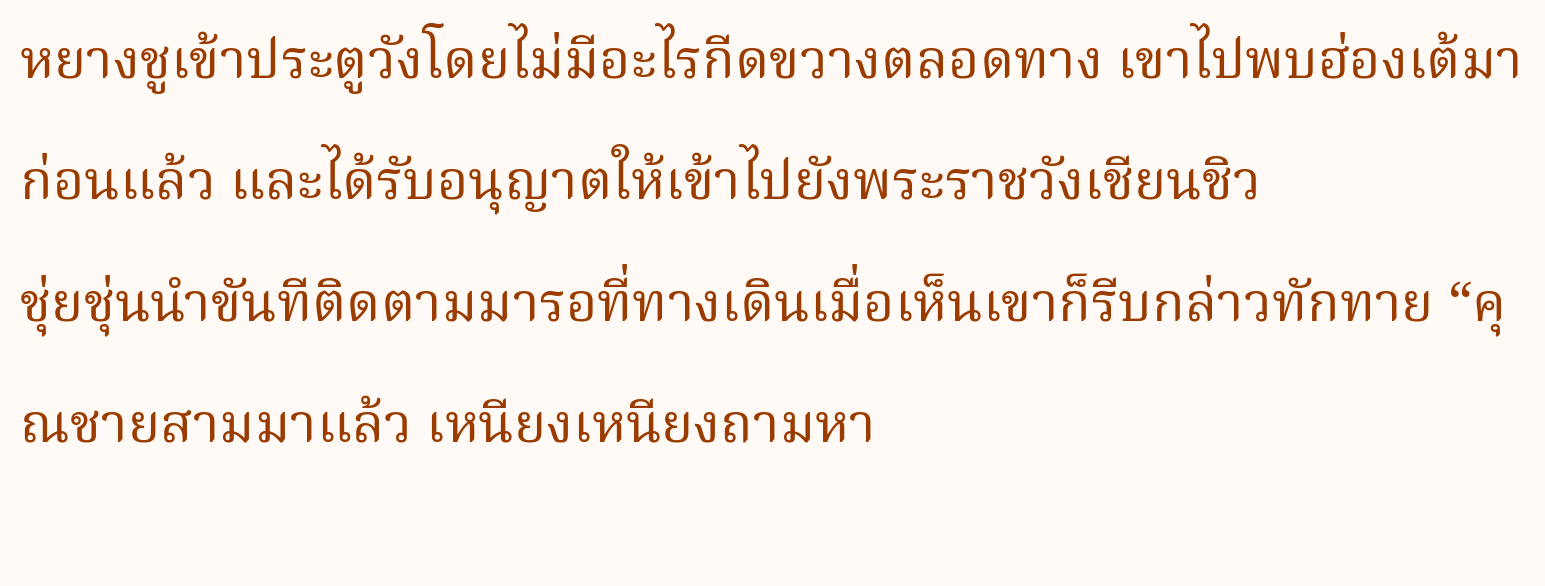หยางชูเข้าประตูวังโดยไม่มีอะไรกีดขวางตลอดทาง เขาไปพบฮ่องเต้มาก่อนแล้ว และได้รับอนุญาตให้เข้าไปยังพระราชวังเชียนชิว
ชุ่ยชุ่นนำขันทีติดตามมารอที่ทางเดินเมื่อเห็นเขาก็รีบกล่าวทักทาย “คุณชายสามมาแล้ว เหนียงเหนียงถามหา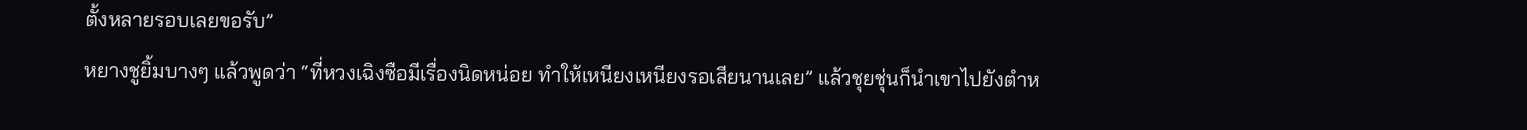ตั้งหลายรอบเลยขอรับ”
หยางชูยิ้มบางๆ แล้วพูดว่า “ที่หวงเฉิงซือมีเรื่องนิดหน่อย ทำให้เหนียงเหนียงรอเสียนานเลย” แล้วชุยชุ่นก็นำเขาไปยังตำห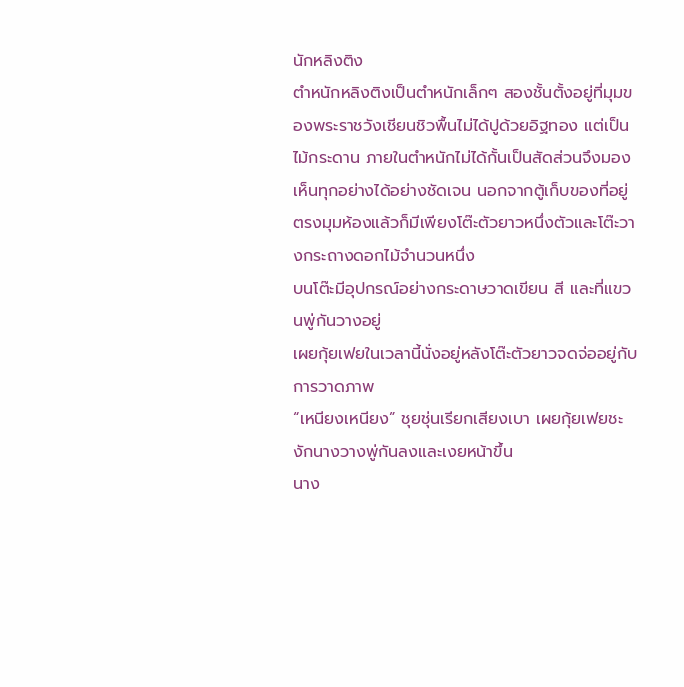นักหลิงติง
ตำหนักหลิงติงเป็นตำหนักเล็กๆ สองชั้นตั้งอยู่ที่มุมของพระราชวังเชียนชิวพื้นไม่ได้ปูด้วยอิฐทอง แต่เป็นไม้กระดาน ภายในตำหนักไม่ได้กั้นเป็นสัดส่วนจึงมองเห็นทุกอย่างได้อย่างชัดเจน นอกจากตู้เก็บของที่อยู่ตรงมุมห้องแล้วก็มีเพียงโต๊ะตัวยาวหนึ่งตัวและโต๊ะวางกระถางดอกไม้จำนวนหนึ่ง
บนโต๊ะมีอุปกรณ์อย่างกระดาษวาดเขียน สี และที่แขวนพู่กันวางอยู่
เผยกุ้ยเฟยในเวลานี้นั่งอยู่หลังโต๊ะตัวยาวจดจ่ออยู่กับการวาดภาพ
“เหนียงเหนียง” ชุยชุ่นเรียกเสียงเบา เผยกุ้ยเฟยชะงักนางวางพู่กันลงและเงยหน้าขึ้น
นาง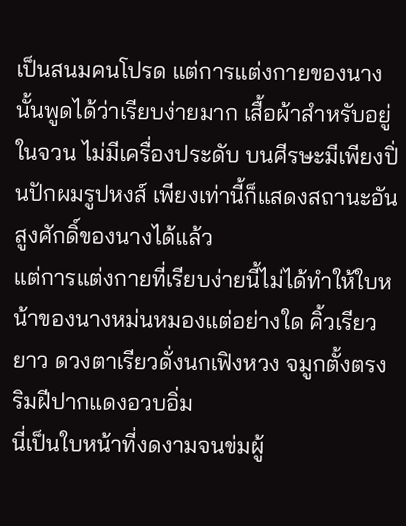เป็นสนมคนโปรด แต่การแต่งกายของนางนั้นพูดได้ว่าเรียบง่ายมาก เสื้อผ้าสำหรับอยู่ในจวน ไม่มีเครื่องประดับ บนศีรษะมีเพียงปิ่นปักผมรูปหงส์ เพียงเท่านี้ก็แสดงสถานะอันสูงศักดิ์ของนางได้แล้ว
แต่การแต่งกายที่เรียบง่ายนี้ไม่ได้ทำให้ใบหน้าของนางหม่นหมองแต่อย่างใด คิ้วเรียวยาว ดวงตาเรียวดั่งนกเฟิงหวง จมูกตั้งตรง ริมฝีปากแดงอวบอิ่ม
นี่เป็นใบหน้าที่งดงามจนข่มผู้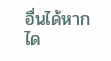อื่นได้หากได